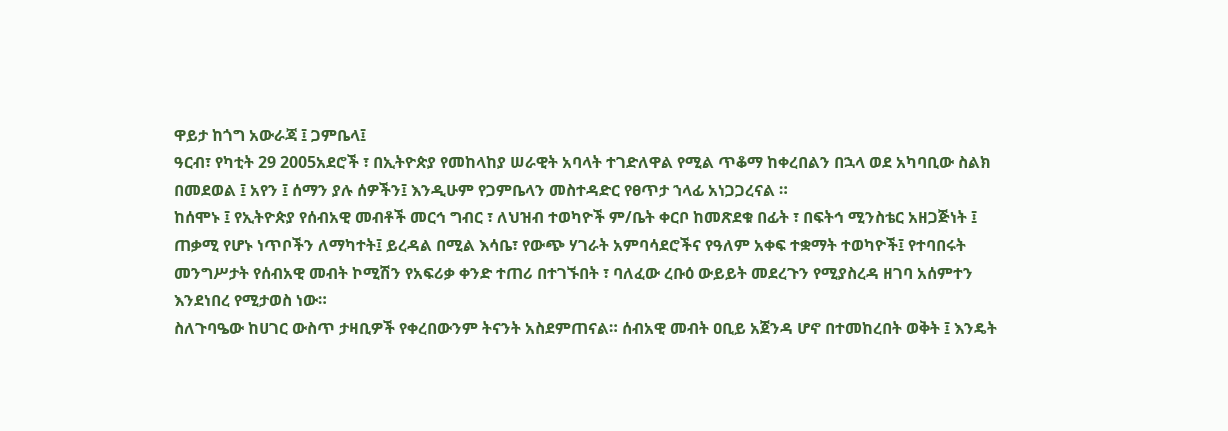ዋይታ ከጎግ አውራጃ ፤ ጋምቤላ፤
ዓርብ፣ የካቲት 29 2005አደሮች ፣ በኢትዮጵያ የመከላከያ ሠራዊት አባላት ተገድለዋል የሚል ጥቆማ ከቀረበልን በኋላ ወደ አካባቢው ስልክ በመደወል ፤ አየን ፤ ሰማን ያሉ ሰዎችን፤ እንዲሁም የጋምቤላን መስተዳድር የፀጥታ ኀላፊ አነጋጋረናል ።
ከሰሞኑ ፤ የኢትዮጵያ የሰብአዊ መብቶች መርኅ ግብር ፣ ለህዝብ ተወካዮች ም/ቤት ቀርቦ ከመጽደቁ በፊት ፣ በፍትኅ ሚንስቴር አዘጋጅነት ፤ ጠቃሚ የሆኑ ነጥቦችን ለማካተት፤ ይረዳል በሚል እሳቤ፣ የውጭ ሃገራት አምባሳደሮችና የዓለም አቀፍ ተቋማት ተወካዮች፤ የተባበሩት መንግሥታት የሰብአዊ መብት ኮሚሽን የአፍሪቃ ቀንድ ተጠሪ በተገኙበት ፣ ባለፈው ረቡዕ ውይይት መደረጉን የሚያስረዳ ዘገባ አሰምተን እንደነበረ የሚታወስ ነው።
ስለጉባዔው ከሀገር ውስጥ ታዛቢዎች የቀረበውንም ትናንት አስደምጠናል። ሰብአዊ መብት ዐቢይ አጀንዳ ሆኖ በተመከረበት ወቅት ፤ እንዴት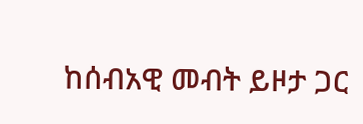ከሰብአዊ መብት ይዞታ ጋር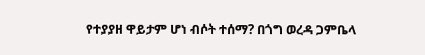የተያያዘ ዋይታም ሆነ ብሶት ተሰማ? በጎግ ወረዳ ጋምቤላ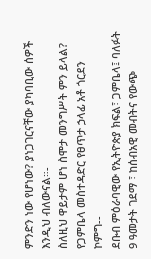ምንድን ነው የሆነው? ያነጋገርናቸው ያካባቢው ሰዎች እንዲህ ብለውናል።-
ስለዚህ ዋይታም ሆነ ስሞታ መንግሥት ምን ይላል? የጋምቤላ መስተዳድር የፀጥታ ኃላፊ አቶ ጎርደን ኮምግ--
ደቡብ ምዕራባዊው የኢትዮጵያ ክፍል፣ ጋምቤላ፤ ባለፉት 9 ዓመታት ገደማ ፣ ከሰብአዊ መብትና የውጭ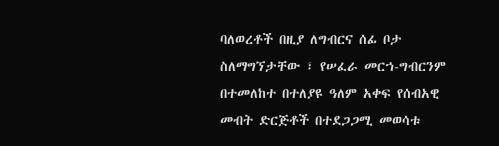ባለወረቶች በዚያ ለግብርና ሰፊ ቦታ ስለማግኘታቸው ፣ የሠፈራ መርኀ-ግብርንም በተመለከተ በተለያዩ ዓለም አቀፍ የሰብአዊ መብት ድርጅቶች በተደጋጋሚ መወሳቱ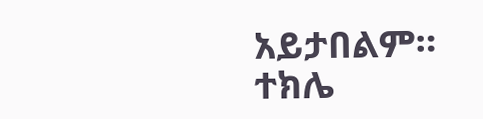አይታበልም።
ተክሌ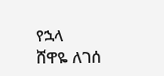የኋላ
ሸዋዬ ለገሰ